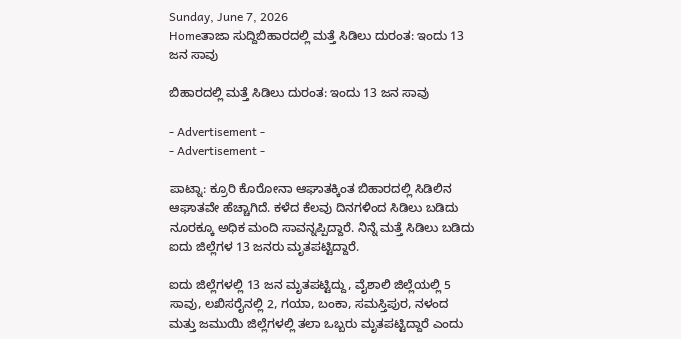Sunday, June 7, 2026
Homeತಾಜಾ ಸುದ್ದಿಬಿಹಾರದಲ್ಲಿ ಮತ್ತೆ ಸಿಡಿಲು ದುರಂತ: ಇಂದು 13 ಜನ ಸಾವು

ಬಿಹಾರದಲ್ಲಿ ಮತ್ತೆ ಸಿಡಿಲು ದುರಂತ: ಇಂದು 13 ಜನ ಸಾವು

- Advertisement -
- Advertisement -

ಪಾಟ್ನಾ: ಕ್ರೂರಿ ಕೊರೋನಾ ಆಘಾತಕ್ಕಿಂತ ಬಿಹಾರದಲ್ಲಿ ಸಿಡಿಲಿನ ಆಘಾತವೇ ಹೆಚ್ಚಾಗಿದೆ. ಕಳೆದ ಕೆಲವು ದಿನಗಳಿಂದ ಸಿಡಿಲು ಬಡಿದು ನೂರಕ್ಕೂ ಅಧಿಕ ಮಂದಿ ಸಾವನ್ನಪ್ಪಿದ್ದಾರೆ. ನಿನ್ನೆ ಮತ್ತೆ ಸಿಡಿಲು ಬಡಿದು ಐದು ಜಿಲ್ಲೆಗಳ 13 ಜನರು ಮೃತಪಟ್ಟಿದ್ದಾರೆ.

ಐದು ಜಿಲ್ಲೆಗಳಲ್ಲಿ 13 ಜನ ಮೃತಪಟ್ಟಿದ್ದು, ವೈಶಾಲಿ ಜಿಲ್ಲೆಯಲ್ಲಿ 5 ಸಾವು, ಲಖಿಸರೈನಲ್ಲಿ 2, ಗಯಾ, ಬಂಕಾ, ಸಮಸ್ತಿಪುರ, ನಳಂದ ಮತ್ತು ಜಮುಯಿ ಜಿಲ್ಲೆಗಳಲ್ಲಿ ತಲಾ ಒಬ್ಬರು ಮೃತಪಟ್ಟಿದ್ದಾರೆ ಎಂದು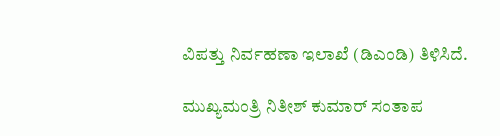ವಿಪತ್ತು ನಿರ್ವಹಣಾ ಇಲಾಖೆ (ಡಿಎಂಡಿ) ತಿಳಿಸಿದೆ.

ಮುಖ್ಯಮಂತ್ರಿ ನಿತೀಶ್ ಕುಮಾರ್ ಸಂತಾಪ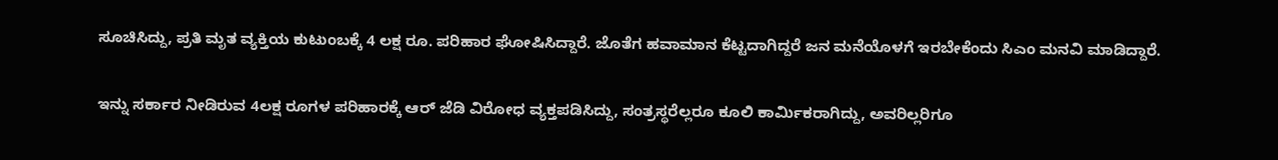ಸೂಚಿಸಿದ್ದು, ಪ್ರತಿ ಮೃತ ವ್ಯಕ್ತಿಯ ಕುಟುಂಬಕ್ಕೆ 4 ಲಕ್ಷ ರೂ. ಪರಿಹಾರ ಘೋಷಿಸಿದ್ದಾರೆ. ಜೊತೆಗ ಹವಾಮಾನ ಕೆಟ್ಟದಾಗಿದ್ದರೆ ಜನ ಮನೆಯೊಳಗೆ ಇರಬೇಕೆಂದು ಸಿಎಂ ಮನವಿ ಮಾಡಿದ್ದಾರೆ.

ಇನ್ನು ಸರ್ಕಾರ ನೀಡಿರುವ 4ಲಕ್ಷ ರೂಗಳ ಪರಿಹಾರಕ್ಕೆ ಆರ್ ಜೆಡಿ ವಿರೋಧ ವ್ಯಕ್ತಪಡಿಸಿದ್ದು, ಸಂತ್ರಸ್ಥರೆಲ್ಲರೂ ಕೂಲಿ ಕಾರ್ಮಿಕರಾಗಿದ್ದು, ಅವರಿಲ್ಲರಿಗೂ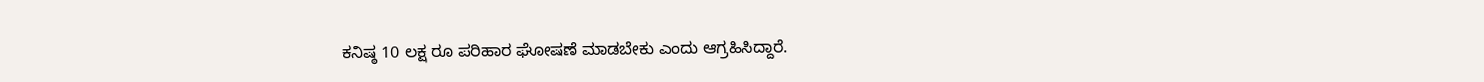ಕನಿಷ್ಠ 10 ಲಕ್ಷ ರೂ ಪರಿಹಾರ ಘೋಷಣೆ ಮಾಡಬೇಕು ಎಂದು ಆಗ್ರಹಿಸಿದ್ದಾರೆ.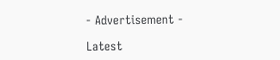- Advertisement -

Latest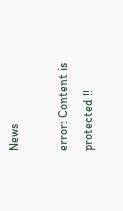News

error: Content is protected !!